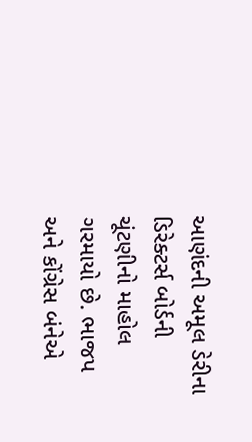આણંદની અમૂલ ડેરીના ડિરેક્ટર્સ બોર્ડની ચૂંટણીનો માહોલ ગરમાયો છે. ભાજપ અને કોંગ્રેસ બંનેએ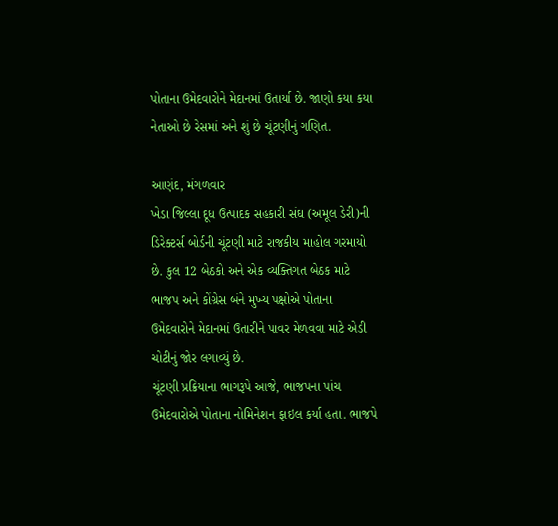પોતાના ઉમેદવારોને મેદાનમાં ઉતાર્યા છે. જાણો કયા કયા નેતાઓ છે રેસમાં અને શું છે ચૂંટણીનું ગણિત.

આણંદ, મંગળવાર
ખેડા જિલ્લા દૂધ ઉત્પાદક સહકારી સંઘ (અમૂલ ડેરી)ની ડિરેક્ટર્સ બોર્ડની ચૂંટણી માટે રાજકીય માહોલ ગરમાયો છે. કુલ 12 બેઠકો અને એક વ્યક્તિગત બેઠક માટે ભાજપ અને કોંગ્રેસ બંને મુખ્ય પક્ષોએ પોતાના ઉમેદવારોને મેદાનમાં ઉતારીને પાવર મેળવવા માટે એડી ચોટીનું જોર લગાવ્યું છે.
ચૂંટણી પ્રક્રિયાના ભાગરૂપે આજે, ભાજપના પાંચ ઉમેદવારોએ પોતાના નોમિનેશન ફાઇલ કર્યા હતા. ભાજપે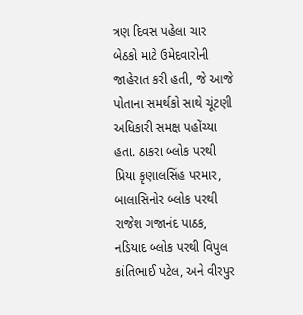ત્રણ દિવસ પહેલા ચાર બેઠકો માટે ઉમેદવારોની જાહેરાત કરી હતી, જે આજે પોતાના સમર્થકો સાથે ચૂંટણી અધિકારી સમક્ષ પહોંચ્યા હતા. ઠાકરા બ્લોક પરથી પ્રિયા કૃણાલસિંહ પરમાર, બાલાસિનોર બ્લોક પરથી રાજેશ ગજાનંદ પાઠક, નડિયાદ બ્લોક પરથી વિપુલ કાંતિભાઈ પટેલ, અને વીરપુર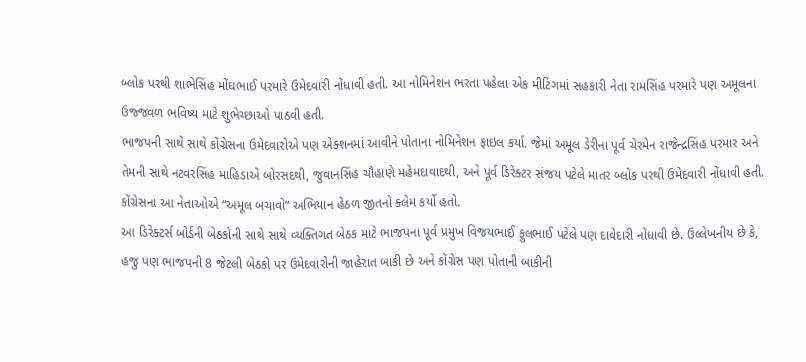બ્લોક પરથી શાભેસિંહ મોંઘભાઈ પરમારે ઉમેદવારી નોંધાવી હતી. આ નોમિનેશન ભરતા પહેલા એક મીટિંગમાં સહકારી નેતા રામસિંહ પરમારે પણ અમૂલના ઉજ્જવળ ભવિષ્ય માટે શુભેચ્છાઓ પાઠવી હતી.
ભાજપની સાથે સાથે કોંગ્રેસના ઉમેદવારોએ પણ એક્શનમાં આવીને પોતાના નોમિનેશન ફાઇલ કર્યા. જેમાં અમૂલ ડેરીના પૂર્વ ચેરમેન રાજેન્દ્રસિંહ પરમાર અને તેમની સાથે નટવરસિંહ માહિડાએ બોરસદથી, જુવાનસિંહ ચૌહાણે મહેમદાવાદથી, અને પૂર્વ ડિરેક્ટર સંજય પટેલે માતર બ્લોક પરથી ઉમેદવારી નોંધાવી હતી. કોંગ્રેસના આ નેતાઓએ “અમૂલ બચાવો” અભિયાન હેઠળ જીતનો ક્લેમ કર્યો હતો.
આ ડિરેક્ટર્સ બોર્ડની બેઠકોની સાથે સાથે વ્યક્તિગત બેઠક માટે ભાજપના પૂર્વ પ્રમુખ વિજયભાઈ ફુલભાઈ પટેલે પણ દાવેદારી નોંધાવી છે. ઉલ્લેખનીય છે કે, હજુ પણ ભાજપની 8 જેટલી બેઠકો પર ઉમેદવારોની જાહેરાત બાકી છે અને કોંગ્રેસ પણ પોતાની બાકીની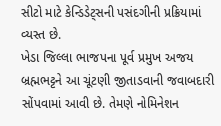સીટો માટે કેન્ડિડેટ્સની પસંદગીની પ્રક્રિયામાં વ્યસ્ત છે.
ખેડા જિલ્લા ભાજપના પૂર્વ પ્રમુખ અજય બ્રહ્મભટ્ટને આ ચૂંટણી જીતાડવાની જવાબદારી સોંપવામાં આવી છે. તેમણે નોમિનેશન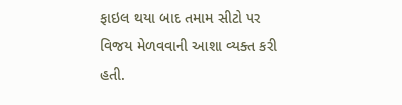ફાઇલ થયા બાદ તમામ સીટો પર વિજય મેળવવાની આશા વ્યક્ત કરી હતી.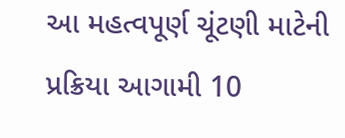આ મહત્વપૂર્ણ ચૂંટણી માટેની પ્રક્રિયા આગામી 10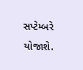સપ્ટેમ્બરે યોજાશે.